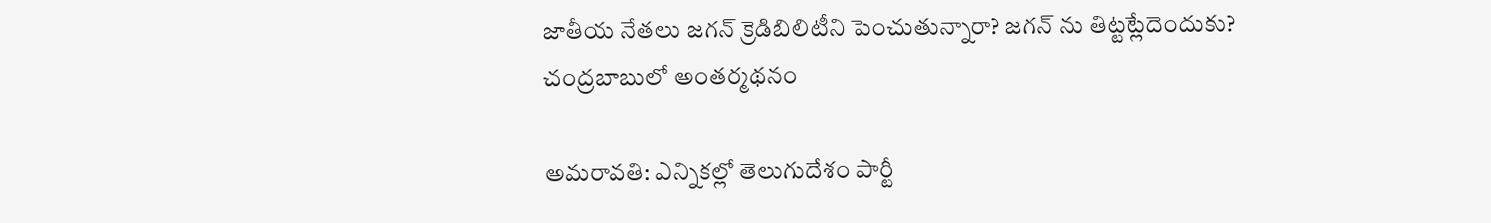జాతీయ నేతలు జగన్ క్రెడిబిలిటీని పెంచుతున్నారా? జగన్ ను తిట్టట్లేదెందుకు? చంద్రబాబులో అంతర్మథనం

అమరావతి: ఎన్నికల్లో తెలుగుదేశం పార్టీ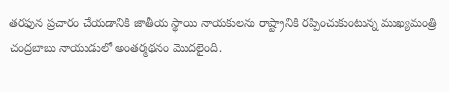తరఫున ప్రచారం చేయడానికి జాతీయ స్థాయి నాయకులను రాష్ట్రానికి రప్పించుకుంటున్న ముఖ్యమంత్రి చంద్రబాబు నాయుడులో అంతర్మథనం మొదలైంది.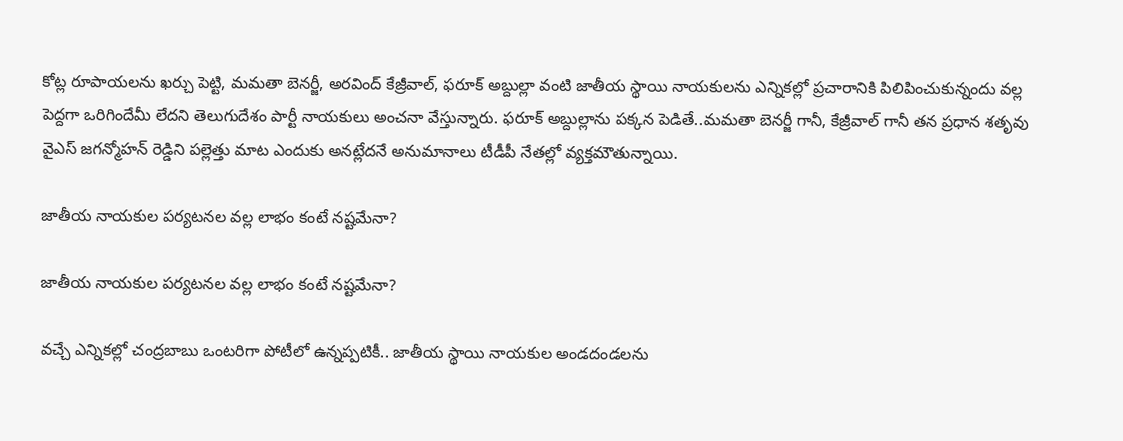కోట్ల రూపాయలను ఖర్చు పెట్టి, మమతా బెనర్జీ, అరవింద్ కేజ్రీవాల్, ఫరూక్ అబ్దుల్లా వంటి జాతీయ స్థాయి నాయకులను ఎన్నికల్లో ప్రచారానికి పిలిపించుకున్నందు వల్ల పెద్దగా ఒరిగిందేమీ లేదని తెలుగుదేశం పార్టీ నాయకులు అంచనా వేస్తున్నారు. ఫరూక్ అబ్దుల్లాను పక్కన పెడితే..మమతా బెనర్జీ గానీ, కేజ్రీవాల్ గానీ తన ప్రధాన శతృవు వైఎస్ జగన్మోహన్ రెడ్డిని పల్లెత్తు మాట ఎందుకు అనట్లేదనే అనుమానాలు టీడీపీ నేతల్లో వ్యక్తమౌతున్నాయి.

జాతీయ నాయకుల పర్యటనల వల్ల లాభం కంటే నష్టమేనా?

జాతీయ నాయకుల పర్యటనల వల్ల లాభం కంటే నష్టమేనా?

వచ్చే ఎన్నికల్లో చంద్రబాబు ఒంటరిగా పోటీలో ఉన్నప్పటికీ.. జాతీయ స్థాయి నాయకుల అండదండలను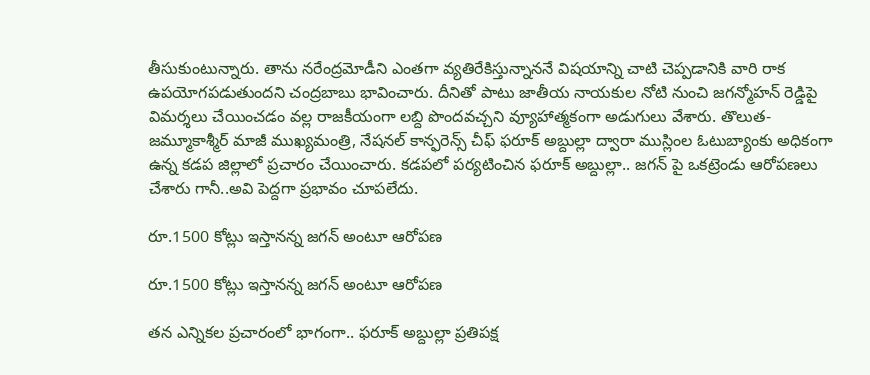తీసుకుంటున్నారు. తాను నరేంద్రమోడీని ఎంతగా వ్యతిరేకిస్తున్నాననే విషయాన్ని చాటి చెప్పడానికి వారి రాక ఉపయోగపడుతుందని చంద్రబాబు భావించారు. దీనితో పాటు జాతీయ నాయకుల నోటి నుంచి జగన్మోహన్ రెడ్డిపై విమర్శలు చేయించడం వల్ల రాజకీయంగా లబ్ది పొందవచ్చని వ్యూహాత్మకంగా అడుగులు వేశారు. తొలుత- జమ్మూకాశ్మీర్ మాజీ ముఖ్యమంత్రి, నేషనల్ కాన్ఫరెన్స్ చీఫ్ ఫరూక్ అబ్దుల్లా ద్వారా ముస్లింల ఓటుబ్యాంకు అధికంగా ఉన్న కడప జిల్లాలో ప్రచారం చేయించారు. కడపలో పర్యటించిన ఫరూక్ అబ్దుల్లా.. జగన్ పై ఒకట్రెండు ఆరోపణలు చేశారు గానీ..అవి పెద్దగా ప్రభావం చూపలేదు.

రూ.1500 కోట్లు ఇస్తానన్న జగన్ అంటూ ఆరోపణ

రూ.1500 కోట్లు ఇస్తానన్న జగన్ అంటూ ఆరోపణ

తన ఎన్నికల ప్రచారంలో భాగంగా.. ఫరూక్ అబ్దుల్లా ప్రతిపక్ష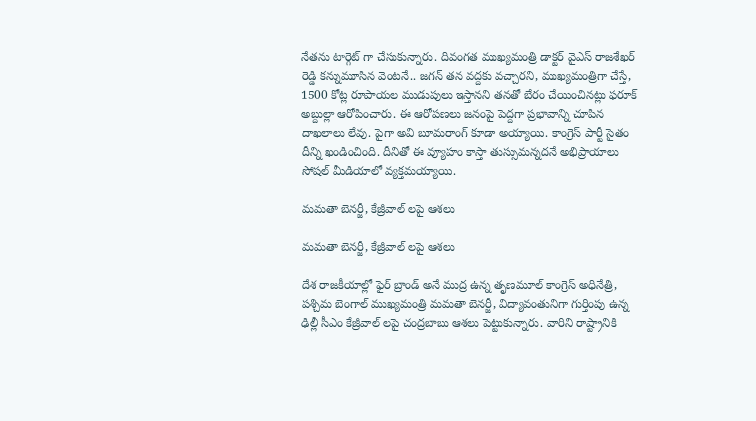నేతను టార్గెట్ గా చేసుకున్నారు. దివంగత ముఖ్యమంత్రి డాక్టర్ వైఎస్ రాజశేఖర్ రెడ్డి కన్నుమూసిన వెంటనే.. జగన్ తన వద్దకు వచ్చారని, ముఖ్యమంత్రిగా చేస్తే, 1500 కోట్ల రూపాయల ముడుపులు ఇస్తానని తనతో బేరం చేయించినట్లు ఫరూక్ అబ్దుల్లా ఆరోపించారు. ఈ ఆరోపణలు జనంపై పెద్దగా ప్రభావాన్ని చూపిన దాఖలాలు లేవు. పైగా అవి బూమరాంగ్ కూడా అయ్యాయి. కాంగ్రెస్ పార్టీ సైతం దీన్ని ఖండించింది. దీనితో ఈ వ్యూహం కాస్తా తుస్సుమన్నదనే అభిప్రాయాలు సోషల్ మీడియాలో వ్యక్తమయ్యాయి.

మమతా బెనర్జీ, కేజ్రీవాల్ లపై ఆశలు

మమతా బెనర్జీ, కేజ్రీవాల్ లపై ఆశలు

దేశ రాజకీయాల్లో ఫైర్ బ్రాండ్ అనే ముద్ర ఉన్న తృణమూల్ కాంగ్రెస్ అధినేత్రి, పశ్చిమ బెంగాల్ ముఖ్యమంత్రి మమతా బెనర్జీ, విద్యావంతునిగా గుర్తింపు ఉన్న ఢిల్లీ సీఎం కేజ్రీవాల్ లపై చంద్రబాబు ఆశలు పెట్టుకున్నారు. వారిని రాష్ట్రానికి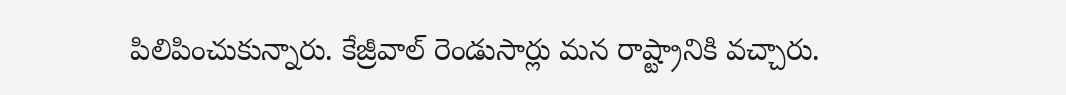పిలిపించుకున్నారు. కేజ్రీవాల్ రెండుసార్లు మన రాష్ట్రానికి వచ్చారు.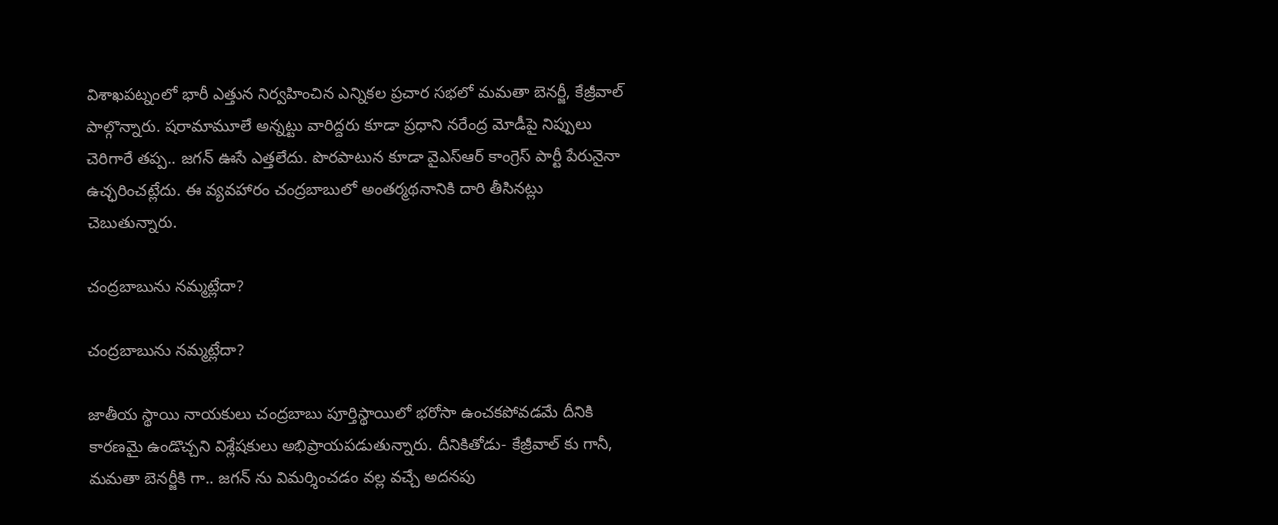విశాఖపట్నంలో భారీ ఎత్తున నిర్వహించిన ఎన్నికల ప్రచార సభలో మమతా బెనర్జీ, కేజ్రీవాల్ పాల్గొన్నారు. షరామామూలే అన్నట్టు వారిద్దరు కూడా ప్రధాని నరేంద్ర మోడీపై నిప్పులు చెరిగారే తప్ప.. జగన్ ఊసే ఎత్తలేదు. పొరపాటున కూడా వైఎస్ఆర్ కాంగ్రెస్ పార్టీ పేరునైనా ఉచ్ఛరించట్లేదు. ఈ వ్యవహారం చంద్రబాబులో అంతర్మథనానికి దారి తీసినట్లు చెబుతున్నారు.

చంద్రబాబును నమ్మట్లేదా?

చంద్రబాబును నమ్మట్లేదా?

జాతీయ స్థాయి నాయకులు చంద్రబాబు పూర్తిస్థాయిలో భరోసా ఉంచకపోవడమే దీనికి కారణమై ఉండొచ్చని విశ్లేషకులు అభిప్రాయపడుతున్నారు. దీనికితోడు- కేజ్రీవాల్ కు గానీ, మమతా బెనర్జీకి గా.. జగన్ ను విమర్శించడం వల్ల వచ్చే అదనపు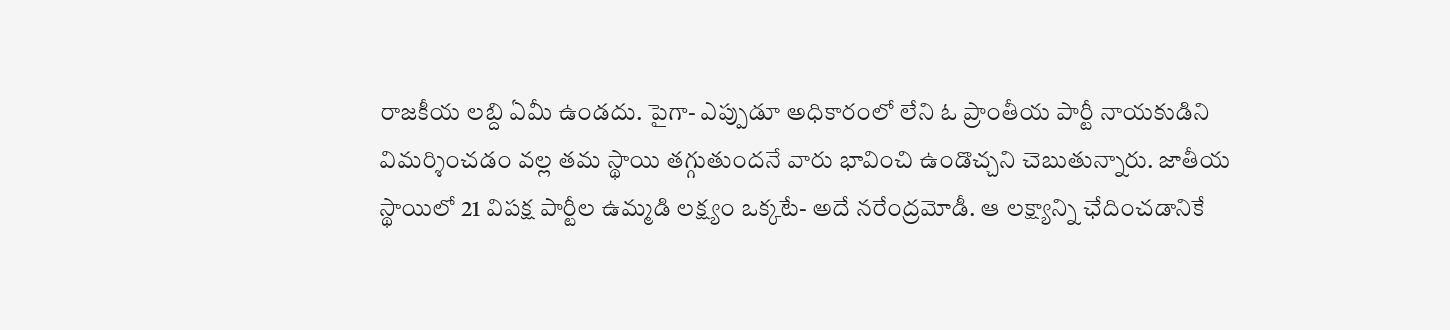రాజకీయ లబ్ది ఏమీ ఉండదు. పైగా- ఎప్పుడూ అధికారంలో లేని ఓ ప్రాంతీయ పార్టీ నాయకుడిని విమర్శించడం వల్ల తమ స్థాయి తగ్గుతుందనే వారు భావించి ఉండొచ్చని చెబుతున్నారు. జాతీయ స్థాయిలో 21 విపక్ష పార్టీల ఉమ్మడి లక్ష్యం ఒక్కటే- అదే నరేంద్రమోడీ. ఆ లక్ష్యాన్ని ఛేదించడానికే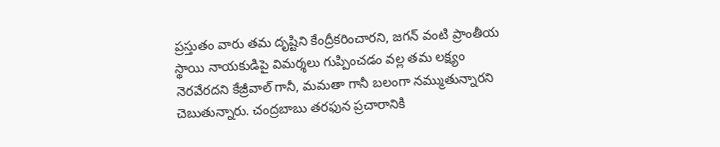ప్రస్తుతం వారు తమ దృష్టిని కేంద్రీకరించారని, జగన్ వంటి ప్రాంతీయ స్థాయి నాయకుడిపై విమర్శలు గుప్పించడం వల్ల తమ లక్ష్యం నెరవేరదని కేజ్రీవాల్ గానీ, మమతా గానీ బలంగా నమ్ముతున్నారని చెబుతున్నారు. చంద్రబాబు తరఫున ప్రచారానికి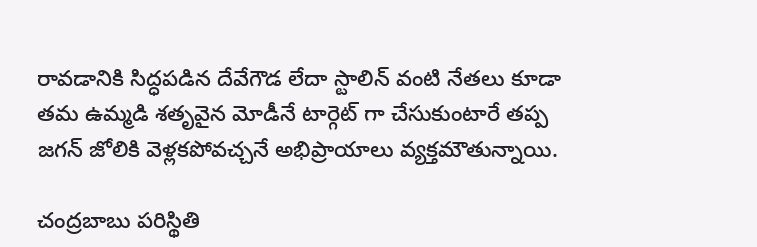రావడానికి సిద్ధపడిన దేవేగౌడ లేదా స్టాలిన్ వంటి నేతలు కూడా తమ ఉమ్మడి శతృవైన మోడీనే టార్గెట్ గా చేసుకుంటారే తప్ప జగన్ జోలికి వెళ్లకపోవచ్చనే అభిప్రాయాలు వ్యక్తమౌతున్నాయి.

చంద్రబాబు పరిస్థితి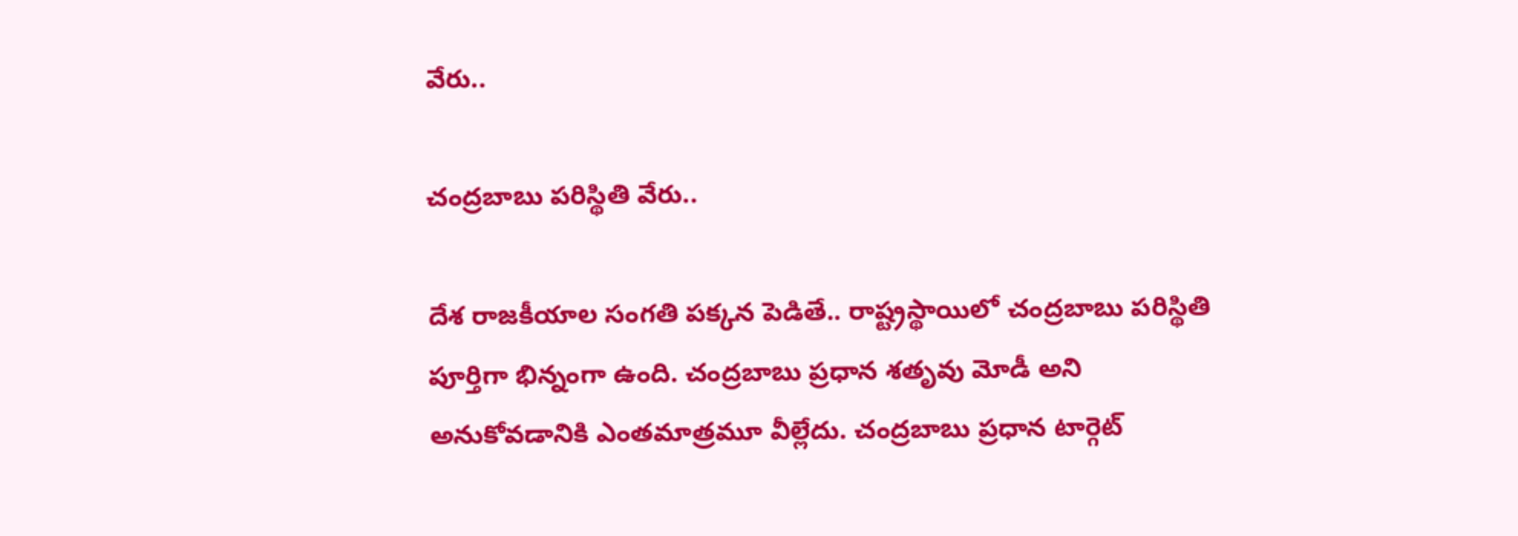వేరు..

చంద్రబాబు పరిస్థితి వేరు..

దేశ రాజకీయాల సంగతి పక్కన పెడితే.. రాష్ట్రస్థాయిలో చంద్రబాబు పరిస్థితి పూర్తిగా భిన్నంగా ఉంది. చంద్రబాబు ప్రధాన శతృవు మోడీ అని అనుకోవడానికి ఎంతమాత్రమూ వీల్లేదు. చంద్రబాబు ప్రధాన టార్గెట్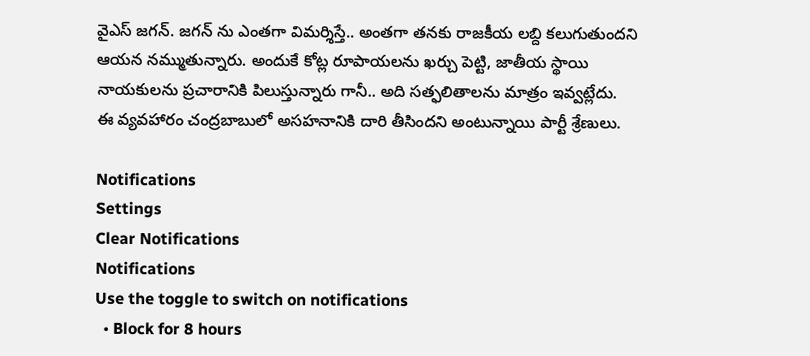వైఎస్ జగన్. జగన్ ను ఎంతగా విమర్శిస్తే.. అంతగా తనకు రాజకీయ లబ్ది కలుగుతుందని ఆయన నమ్ముతున్నారు. అందుకే కోట్ల రూపాయలను ఖర్చు పెట్టి, జాతీయ స్థాయి నాయకులను ప్రచారానికి పిలుస్తున్నారు గానీ.. అది సత్ఫలితాలను మాత్రం ఇవ్వట్లేదు. ఈ వ్యవహారం చంద్రబాబులో అసహనానికి దారి తీసిందని అంటున్నాయి పార్టీ శ్రేణులు.

Notifications
Settings
Clear Notifications
Notifications
Use the toggle to switch on notifications
  • Block for 8 hours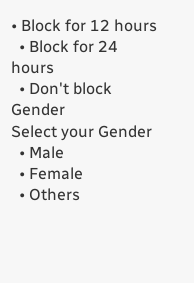• Block for 12 hours
  • Block for 24 hours
  • Don't block
Gender
Select your Gender
  • Male
  • Female
  • Others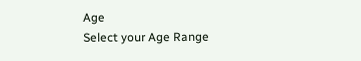Age
Select your Age Range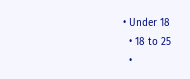• Under 18
  • 18 to 25
  •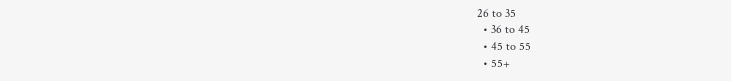26 to 35
  • 36 to 45
  • 45 to 55
  • 55+